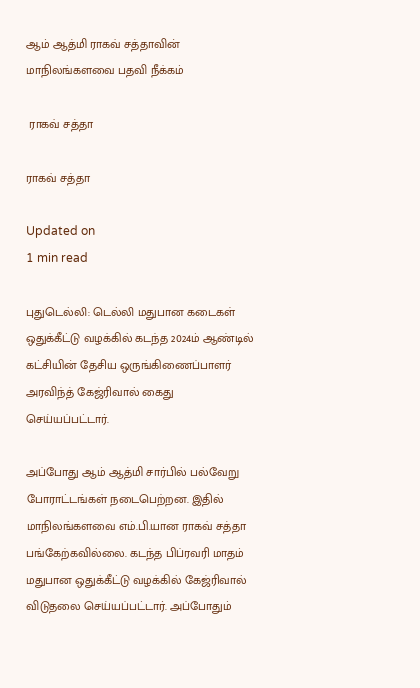ஆம் ஆத்மி ராகவ் சத்தாவின் மாநிலங்களவை பதவி நீக்கம்

 ராகவ் சத்தா

ராகவ் சத்தா

Updated on
1 min read

புதுடெல்லி: டெல்லி மதுபான கடைகள் ஒதுக்கீட்டு வழக்கில் கடந்த 2024ம் ஆண்டில் கட்சியின் தேசிய ஒருங்கிணைப்பாளர் அரவிந்த் கேஜ்ரிவால் கைது செய்யப்பட்டார்.

அப்போது ஆம் ஆத்மி சார்பில் பல்வேறு போராட்டங்கள் நடைபெற்றன. இதில் மாநிலங்களவை எம்.பி.யான ராகவ் சத்தா பங்கேற்கவில்லை. கடந்த பிப்ரவரி மாதம் மதுபான ஒதுக்கீட்டு வழக்கில் கேஜ்ரிவால் விடுதலை செய்யப்பட்டார். அப்போதும்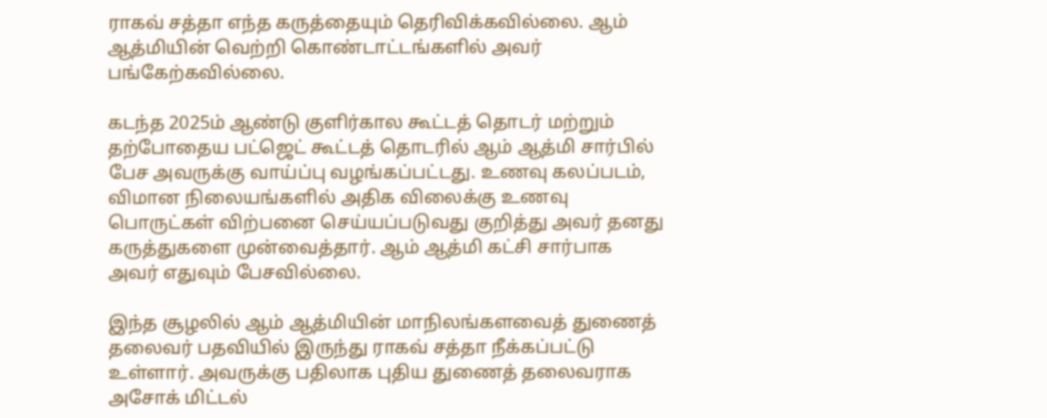ராகவ் சத்தா எந்த கருத்தையும் தெரிவிக்கவில்லை. ஆம் ஆத்மியின் வெற்றி கொண்டாட்டங்களில் அவர் பங்கேற்கவில்லை.

கடந்த 2025ம் ஆண்டு குளிர்கால கூட்டத் தொடர் மற்றும் தற்போதைய பட்ஜெட் கூட்டத் தொடரில் ஆம் ஆத்மி சார்பில் பேச அவருக்கு வாய்ப்பு வழங்கப்பட்டது. உணவு கலப்படம், விமான நிலையங்களில் அதிக விலைக்கு உணவு பொருட்கள் விற்பனை செய்யப்படுவது குறித்து அவர் தனது கருத்துகளை முன்வைத்தார். ஆம் ஆத்மி கட்சி சார்பாக அவர் எதுவும் பேசவில்லை.

இந்த சூழலில் ஆம் ஆத்மியின் மாநிலங்களவைத் துணைத் தலைவர் பதவியில் இருந்து ராகவ் சத்தா நீக்கப்பட்டு உள்ளார். அவருக்கு பதிலாக புதிய துணைத் தலைவராக அசோக் மிட்டல்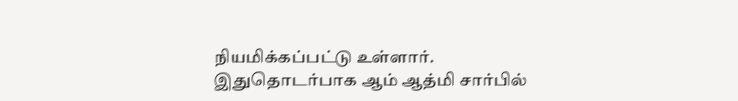நியமிக்கப்பட்டு உள்ளார். இதுதொடர்பாக ஆம் ஆத்மி சார்பில்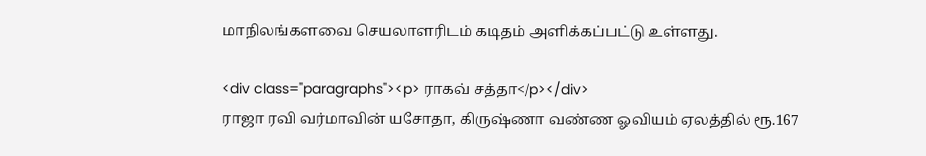மாநிலங்களவை செயலாளரிடம் கடிதம் அளிக்கப்பட்டு உள்ளது.

<div class="paragraphs"><p> ராகவ் சத்தா</p></div>
ராஜா ரவி வர்மாவின் யசோதா, கிருஷ்ணா வண்ண ஓவியம் ஏலத்தில் ரூ.167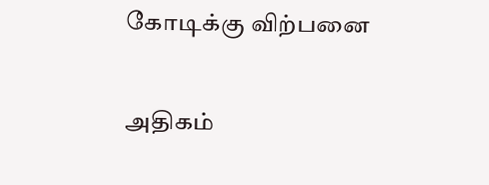கோடிக்கு விற்பனை

அதிகம்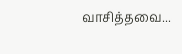வாசித்தவை...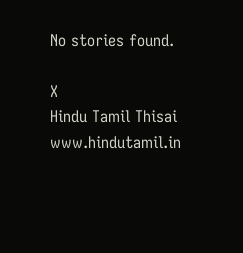No stories found.

X
Hindu Tamil Thisai
www.hindutamil.in